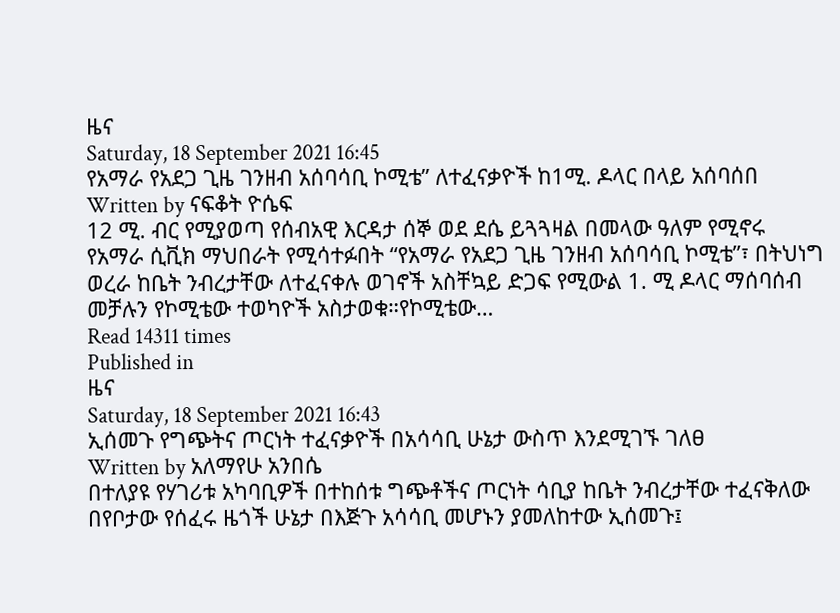ዜና
Saturday, 18 September 2021 16:45
የአማራ የአደጋ ጊዜ ገንዘብ አሰባሳቢ ኮሚቴ” ለተፈናቃዮች ከ1ሚ. ዶላር በላይ አሰባሰበ
Written by ናፍቆት ዮሴፍ
12 ሚ. ብር የሚያወጣ የሰብአዊ እርዳታ ሰኞ ወደ ደሴ ይጓጓዛል በመላው ዓለም የሚኖሩ የአማራ ሲቪክ ማህበራት የሚሳተፉበት “የአማራ የአደጋ ጊዜ ገንዘብ አሰባሳቢ ኮሚቴ”፣ በትህነግ ወረራ ከቤት ንብረታቸው ለተፈናቀሉ ወገኖች አስቸኳይ ድጋፍ የሚውል 1. ሚ ዶላር ማሰባሰብ መቻሉን የኮሚቴው ተወካዮች አስታወቁ።የኮሚቴው…
Read 14311 times
Published in
ዜና
Saturday, 18 September 2021 16:43
ኢሰመጉ የግጭትና ጦርነት ተፈናቃዮች በአሳሳቢ ሁኔታ ውስጥ እንደሚገኙ ገለፀ
Written by አለማየሁ አንበሴ
በተለያዩ የሃገሪቱ አካባቢዎች በተከሰቱ ግጭቶችና ጦርነት ሳቢያ ከቤት ንብረታቸው ተፈናቅለው በየቦታው የሰፈሩ ዜጎች ሁኔታ በእጅጉ አሳሳቢ መሆኑን ያመለከተው ኢሰመጉ፤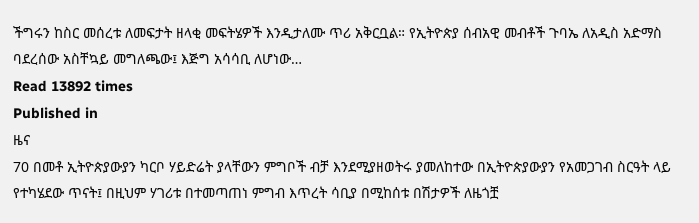ችግሩን ከስር መሰረቱ ለመፍታት ዘላቂ መፍትሄዎች እንዲታለሙ ጥሪ አቅርቧል። የኢትዮጵያ ሰብአዊ መብቶች ጉባኤ ለአዲስ አድማስ ባደረሰው አስቸኳይ መግለጫው፤ እጅግ አሳሳቢ ለሆነው…
Read 13892 times
Published in
ዜና
70 በመቶ ኢትዮጵያውያን ካርቦ ሃይድሬት ያላቸውን ምግቦች ብቻ እንደሚያዘወትሩ ያመለከተው በኢትዮጵያውያን የአመጋገብ ስርዓት ላይ የተካሄደው ጥናት፤ በዚህም ሃገሪቱ በተመጣጠነ ምግብ እጥረት ሳቢያ በሚከሰቱ በሽታዎች ለዜጎቿ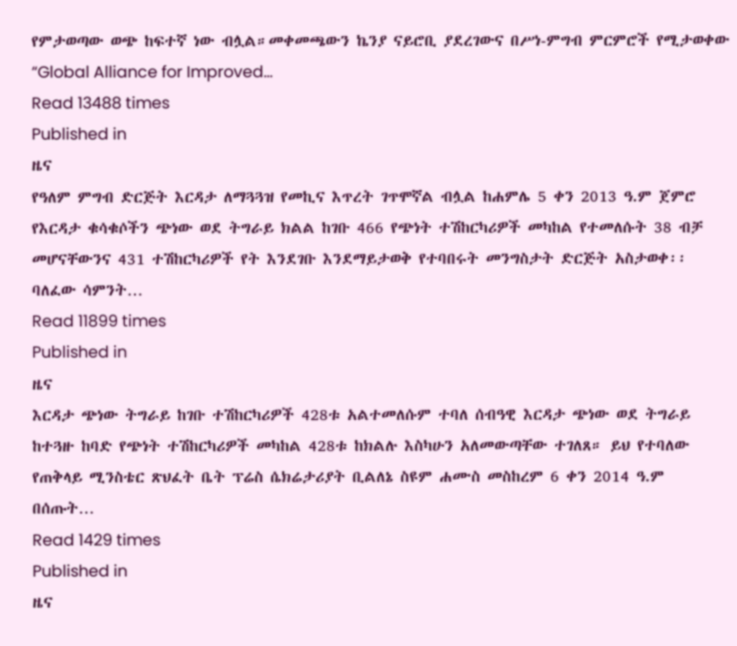የምታወጣው ወጭ ከፍተኛ ነው ብሏል።መቀመጫውን ኬንያ ናይሮቢ ያደረገውና በሥነ-ምግብ ምርምሮች የሚታወቀው “Global Alliance for Improved…
Read 13488 times
Published in
ዜና
የዓለም ምግብ ድርጅት እርዳታ ለማጓጓዝ የመኪና እጥረት ገጥሞኛል ብሏል ከሐምሌ 5 ቀን 2013 ዓ.ም ጀምሮ የእርዳታ ቁሳቁሶችን ጭነው ወደ ትግራይ ክልል ከገቡ 466 የጭነት ተሽከርካሪዎች መካከል የተመለሱት 38 ብቻ መሆናቸውንና 431 ተሽከርካሪዎች የት እንደገቡ እንደማይታወቅ የተባበሩት መንግስታት ድርጅት አስታወቀ፡፡ባለፈው ሳምንት…
Read 11899 times
Published in
ዜና
እርዳታ ጭነው ትግራይ ከገቡ ተሽከርካሪዎች 428ቱ አልተመለሱም ተባለ ሰብዓዊ እርዳታ ጭነው ወደ ትግራይ ከተጓዙ ከባድ የጭነት ተሽከርካሪዎች መካከል 428ቱ ከክልሉ እስካሁን አለመውጣቸው ተገለጸ። ይህ የተባለው የጠቅላይ ሚንስቴር ጽህፈት ቤት ፕሬስ ሴክሬታሪያት ቢልለኔ ስዩም ሐሙስ መስከረም 6 ቀን 2014 ዓ.ም በሰጡት…
Read 1429 times
Published in
ዜና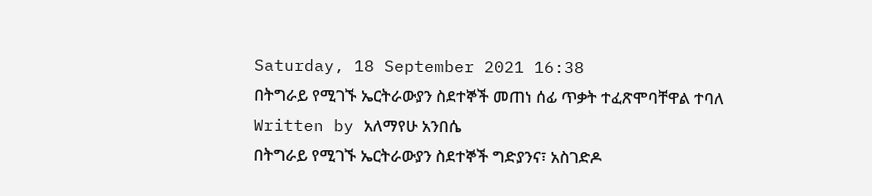Saturday, 18 September 2021 16:38
በትግራይ የሚገኙ ኤርትራውያን ስደተኞች መጠነ ሰፊ ጥቃት ተፈጽሞባቸዋል ተባለ
Written by አለማየሁ አንበሴ
በትግራይ የሚገኙ ኤርትራውያን ስደተኞች ግድያንና፣ አስገድዶ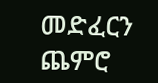መድፈርን ጨምሮ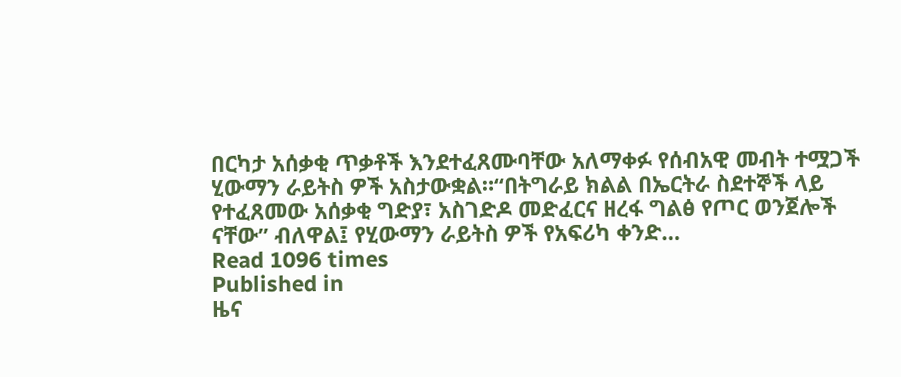በርካታ አሰቃቂ ጥቃቶች እንደተፈጸሙባቸው አለማቀፉ የሰብአዊ መብት ተሟጋች ሂውማን ራይትስ ዎች አስታውቋል።“በትግራይ ክልል በኤርትራ ስደተኞች ላይ የተፈጸመው አሰቃቂ ግድያ፣ አስገድዶ መድፈርና ዘረፋ ግልፅ የጦር ወንጀሎች ናቸው” ብለዋል፤ የሂውማን ራይትስ ዎች የአፍሪካ ቀንድ…
Read 1096 times
Published in
ዜና